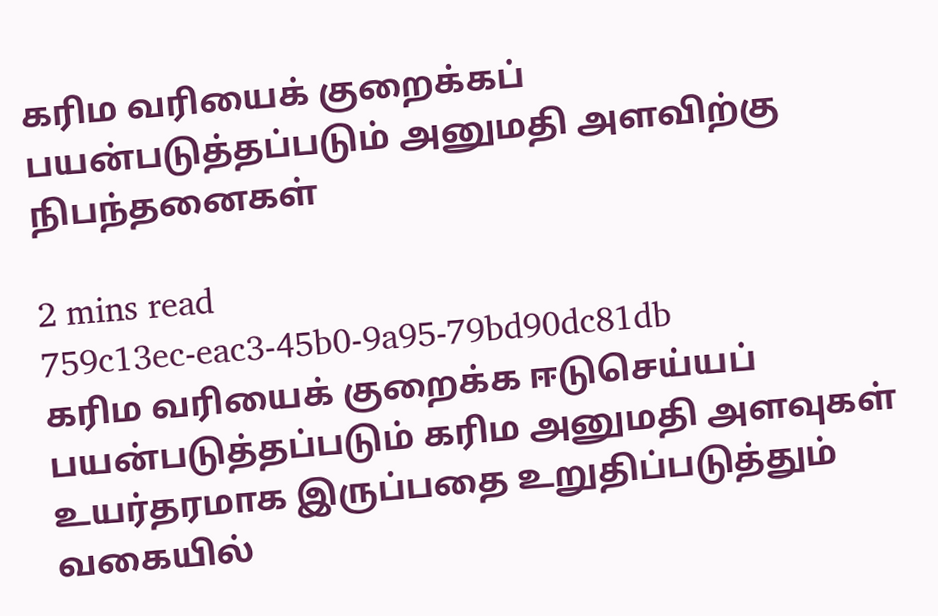கரிம வரியைக் குறைக்கப் பயன்படுத்தப்படும் அனுமதி அளவிற்கு நிபந்தனைகள்

2 mins read
759c13ec-eac3-45b0-9a95-79bd90dc81db
கரிம வரியைக் குறைக்க ஈடுசெய்யப் பயன்படுத்தப்படும் கரிம அனுமதி அளவுகள் உயர்தரமாக இருப்பதை உறுதிப்படுத்தும் வகையில்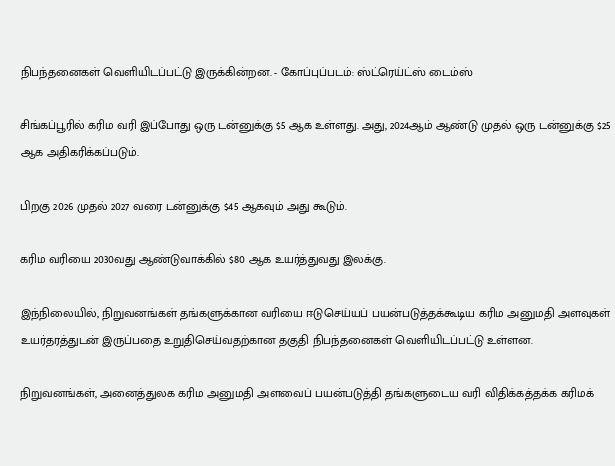நிபந்தனைகள் வெளியிடப்பட்டு இருக்கின்றன. - கோப்புப்படம்: ஸ்ட்ரெய்ட்ஸ் டைம்ஸ்

சிங்கப்பூரில் கரிம வரி இப்போது ஒரு டன்னுக்கு $5 ஆக உள்ளது. அது, 2024ஆம் ஆண்டு முதல் ஒரு டன்னுக்கு $25 ஆக அதிகரிக்கப்படும்.

பிறகு 2026 முதல் 2027 வரை டன்னுக்கு $45 ஆகவும் அது கூடும்.

கரிம வரியை 2030வது ஆண்டுவாக்கில் $80 ஆக உயர்த்துவது இலக்கு.

இந்நிலையில், நிறுவனங்கள் தங்களுக்கான வரியை ஈடுசெய்யப் பயன்படுத்தக்கூடிய கரிம அனுமதி அளவுகள் உயர்தரத்துடன் இருப்பதை உறுதிசெய்வதற்கான தகுதி நிபந்தனைகள் வெளியிடப்பட்டு உள்ளன.

நிறுவனங்கள், அனைத்துலக கரிம அனுமதி அளவைப் பயன்படுத்தி தங்களுடைய வரி விதிக்கத்தக்க கரிமக்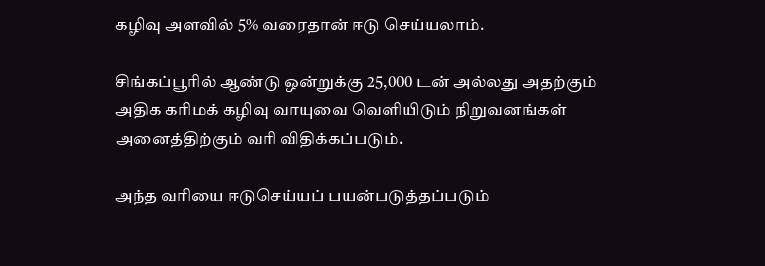கழிவு அளவில் 5% வரைதான் ஈடு செய்யலாம்.

சிங்கப்பூரில் ஆண்டு ஒன்றுக்கு 25,000 டன் அல்லது அதற்கும் அதிக கரிமக் கழிவு வாயுவை வெளியிடும் நிறுவனங்கள் அனைத்திற்கும் வரி விதிக்கப்படும்.

அந்த வரியை ஈடுசெய்யப் பயன்படுத்தப்படும்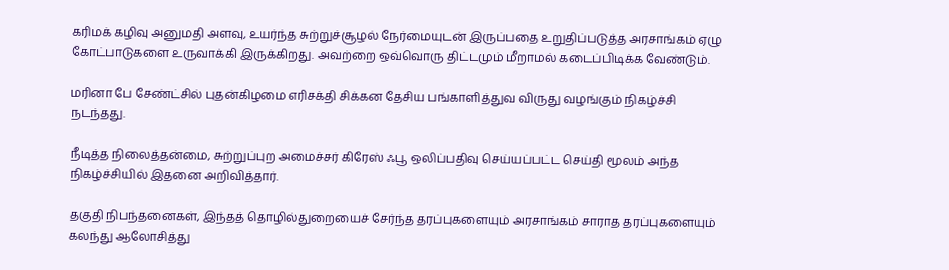கரிமக் கழிவு அனுமதி அளவு, உயர்ந்த சுற்றுச்சூழல் நேர்மையுடன் இருப்பதை உறுதிப்படுத்த அரசாங்கம் ஏழு கோட்பாடுகளை உருவாக்கி இருக்கிறது. அவற்றை ஒவ்வொரு திட்டமும் மீறாமல் கடைப்பிடிக்க வேண்டும்.

மரினா பே சேண்ட்சில் புதன்கிழமை எரிசக்தி சிக்கன தேசிய பங்காளித்துவ விருது வழங்கும் நிகழ்ச்சி நடந்தது.

நீடித்த நிலைத்தன்மை, சுற்றுப்புற அமைச்சர் கிரேஸ் ஃபூ ஒலிப்பதிவு செய்யப்பட்ட செய்தி மூலம் அந்த நிகழ்ச்சியில் இதனை அறிவித்தார்.

தகுதி நிபந்தனைகள், இந்தத் தொழில்துறையைச் சேர்ந்த தரப்புகளையும் அரசாங்கம் சாராத தரப்புகளையும் கலந்து ஆலோசித்து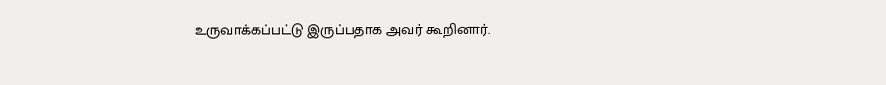உருவாக்கப்பட்டு இருப்பதாக அவர் கூறினார்.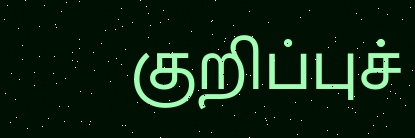குறிப்புச்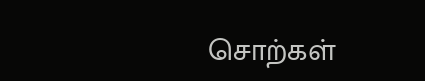சொற்கள்